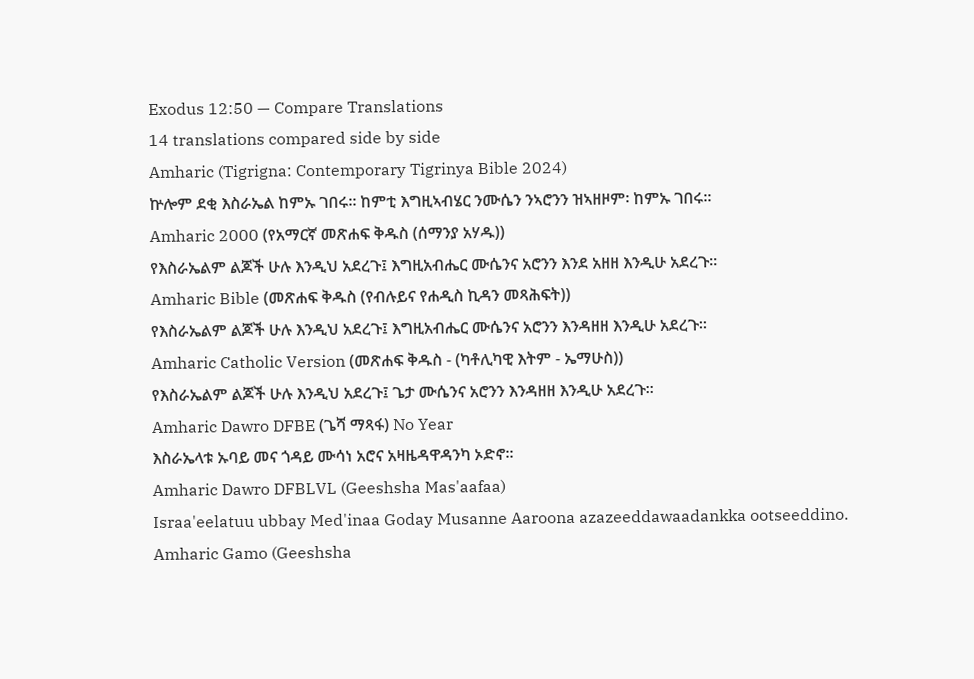Exodus 12:50 — Compare Translations
14 translations compared side by side
Amharic (Tigrigna: Contemporary Tigrinya Bible 2024)
ኵሎም ደቂ እስራኤል ከምኡ ገበሩ። ከምቲ እግዚኣብሄር ንሙሴን ንኣሮንን ዝኣዘዞም፡ ከምኡ ገበሩ።
Amharic 2000 (የአማርኛ መጽሐፍ ቅዱስ (ሰማንያ አሃዱ))
የእስራኤልም ልጆች ሁሉ እንዲህ አደረጉ፤ እግዚአብሔር ሙሴንና አሮንን እንደ አዘዘ እንዲሁ አደረጉ።
Amharic Bible (መጽሐፍ ቅዱስ (የብሉይና የሐዲስ ኪዳን መጻሕፍት))
የእስራኤልም ልጆች ሁሉ እንዲህ አደረጉ፤ እግዚአብሔር ሙሴንና አሮንን እንዳዘዘ እንዲሁ አደረጉ።
Amharic Catholic Version (መጽሐፍ ቅዱስ - (ካቶሊካዊ እትም - ኤማሁስ))
የእስራኤልም ልጆች ሁሉ እንዲህ አደረጉ፤ ጌታ ሙሴንና አሮንን እንዳዘዘ እንዲሁ አደረጉ።
Amharic Dawro DFBE (ጌሻ ማጻፋ) No Year
እስራኤላቱ ኡባይ መና ጎዳይ ሙሳነ አሮና አዛዜዳዋዳንካ ኦድኖ።
Amharic Dawro DFBLVL (Geeshsha Mas'aafaa)
Israa'eelatuu ubbay Med'inaa Goday Musanne Aaroona azazeeddawaadankka ootseeddino.
Amharic Gamo (Geeshsha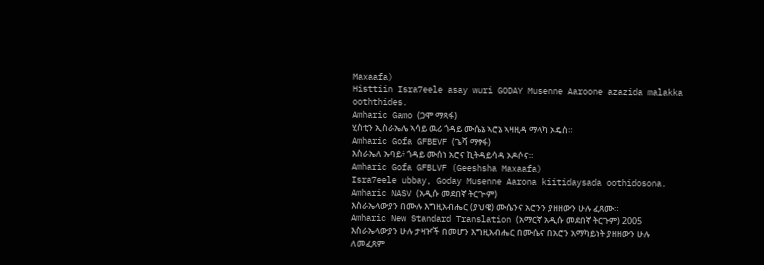Maxaafa)
Histtiin Isra7eele asay wuri GODAY Musenne Aaroone azazida malakka ooththides.
Amharic Gamo (ጋሞ ማጻፋ)
ሂስቲን ኢስራኤሌ ኣሳይ ዉሪ ጎዳይ ሙሴኔ ኣሮኔ ኣዛዚዳ ማላካ ኦዴስ።
Amharic Gofa GFBEVF (ጌሻ ማፃፋ)
እስራኤለ ኡባይ፥ ጎዳይ ሙሰነ አሮና ኪትዳይሳዳ ኦዶሶና።
Amharic Gofa GFBLVF (Geeshsha Maxaafa)
Isra7eele ubbay, Goday Musenne Aarona kiitidaysada oothidosona.
Amharic NASV (አዲሱ መደበኛ ትርጒም)
እስራኤላውያን በሙሉ እግዚአብሔር (ያህዌ) ሙሴንና አሮንን ያዘዘውን ሁሉ ፈጸሙ።
Amharic New Standard Translation (አማርኛ አዲሱ መደበኛ ትርጉም) 2005
እስራኤላውያን ሁሉ ታዛዦች በመሆን እግዚአብሔር በሙሴና በአሮን አማካይነት ያዘዘውን ሁሉ ለመፈጸም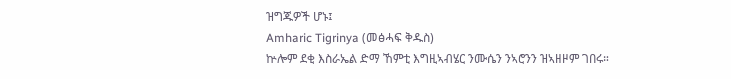ዝግጁዎች ሆኑ፤
Amharic Tigrinya (መፅሓፍ ቅዱስ)
ኵሎም ደቂ እስራኤል ድማ ኸምቲ እግዚኣብሄር ንሙሴን ንኣሮንን ዝኣዘዞም ገበሩ።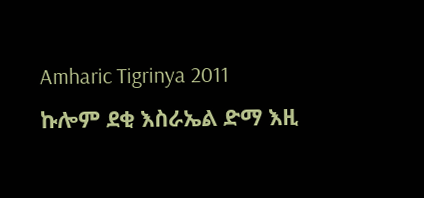Amharic Tigrinya 2011
ኩሎም ደቂ እስራኤል ድማ እዚ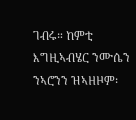ገብሩ። ከምቲ እግዚኣብሄር ንሙሴን ንኣሮንን ዝኣዘዞም፡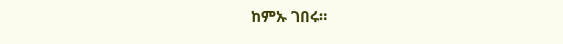ከምኡ ገበሩ።